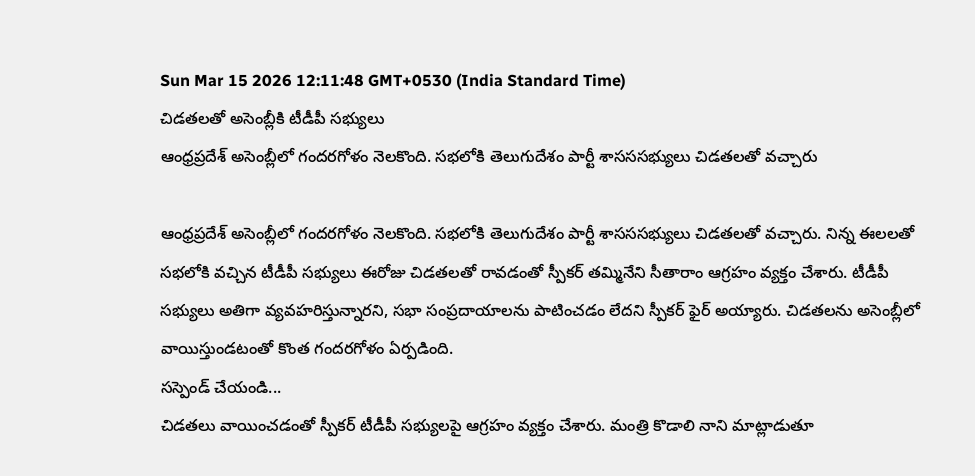Sun Mar 15 2026 12:11:48 GMT+0530 (India Standard Time)
చిడతలతో అసెంబ్లీకి టీడీపీ సభ్యులు
ఆంధ్రప్రదేశ్ అసెంబ్లీలో గందరగోళం నెలకొంది. సభలోకి తెలుగుదేశం పార్టీ శాసససభ్యులు చిడతలతో వచ్చారు

ఆంధ్రప్రదేశ్ అసెంబ్లీలో గందరగోళం నెలకొంది. సభలోకి తెలుగుదేశం పార్టీ శాసససభ్యులు చిడతలతో వచ్చారు. నిన్న ఈలలతో సభలోకి వచ్చిన టీడీపీ సభ్యులు ఈరోజు చిడతలతో రావడంతో స్పీకర్ తమ్మినేని సీతారాం ఆగ్రహం వ్యక్తం చేశారు. టీడీపీ సభ్యులు అతిగా వ్యవహరిస్తున్నారని, సభా సంప్రదాయాలను పాటించడం లేదని స్పీకర్ ఫైర్ అయ్యారు. చిడతలను అసెంబ్లీలో వాయిస్తుండటంతో కొంత గందరగోళం ఏర్పడింది.
సస్పెండ్ చేయండి...
చిడతలు వాయించడంతో స్పీకర్ టీడీపీ సభ్యులపై ఆగ్రహం వ్యక్తం చేశారు. మంత్రి కొడాలి నాని మాట్లాడుతూ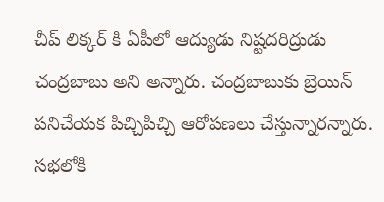చీప్ లిక్కర్ కి ఏపీలో ఆద్యుడు నిష్టదరిద్రుడు చంద్రబాబు అని అన్నారు. చంద్రబాబుకు బ్రెయిన్ పనిచేయక పిచ్చిపిచ్చి ఆరోపణలు చేస్తున్నారన్నారు. సభలోకి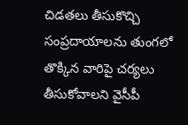చిడతలు తీసుకొచ్చి సంప్రదాయాలను తుంగలో తొక్కిన వారిపై చర్యలు తీసుకోవాలని వైసీపీ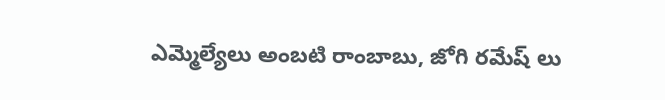ఎమ్మెల్యేలు అంబటి రాంబాబు, జోగి రమేష్ లు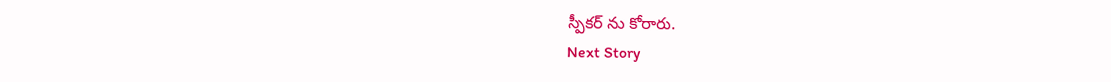స్పీకర్ ను కోరారు.
Next Story